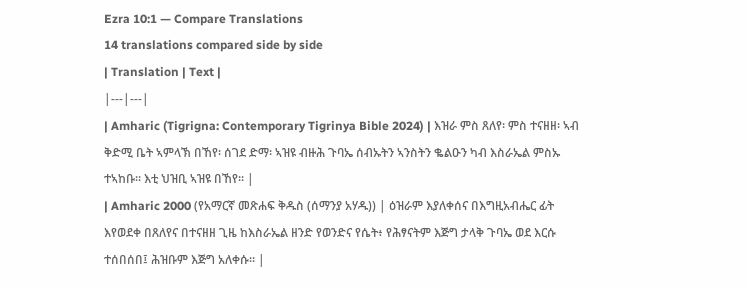Ezra 10:1 — Compare Translations
14 translations compared side by side
| Translation | Text |
|---|---|
| Amharic (Tigrigna: Contemporary Tigrinya Bible 2024) | እዝራ ምስ ጸለየ፡ ምስ ተናዘዘ፡ ኣብ ቅድሚ ቤት ኣምላኽ በኸየ፡ ሰገደ ድማ፡ ኣዝዩ ብዙሕ ጉባኤ ሰብኡትን ኣንስትን ቈልዑን ካብ እስራኤል ምስኡ ተኣከቡ። እቲ ህዝቢ ኣዝዩ በኸየ። |
| Amharic 2000 (የአማርኛ መጽሐፍ ቅዱስ (ሰማንያ አሃዱ)) | ዕዝራም እያለቀሰና በእግዚአብሔር ፊት እየወደቀ በጸለየና በተናዘዘ ጊዜ ከእስራኤል ዘንድ የወንድና የሴት፥ የሕፃናትም እጅግ ታላቅ ጉባኤ ወደ እርሱ ተሰበሰበ፤ ሕዝቡም እጅግ አለቀሱ። |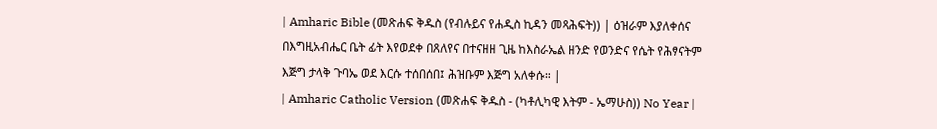| Amharic Bible (መጽሐፍ ቅዱስ (የብሉይና የሐዲስ ኪዳን መጻሕፍት)) | ዕዝራም እያለቀሰና በእግዚአብሔር ቤት ፊት እየወደቀ በጸለየና በተናዘዘ ጊዜ ከእስራኤል ዘንድ የወንድና የሴት የሕፃናትም እጅግ ታላቅ ጉባኤ ወደ እርሱ ተሰበሰበ፤ ሕዝቡም እጅግ አለቀሱ። |
| Amharic Catholic Version (መጽሐፍ ቅዱስ - (ካቶሊካዊ እትም - ኤማሁስ)) No Year |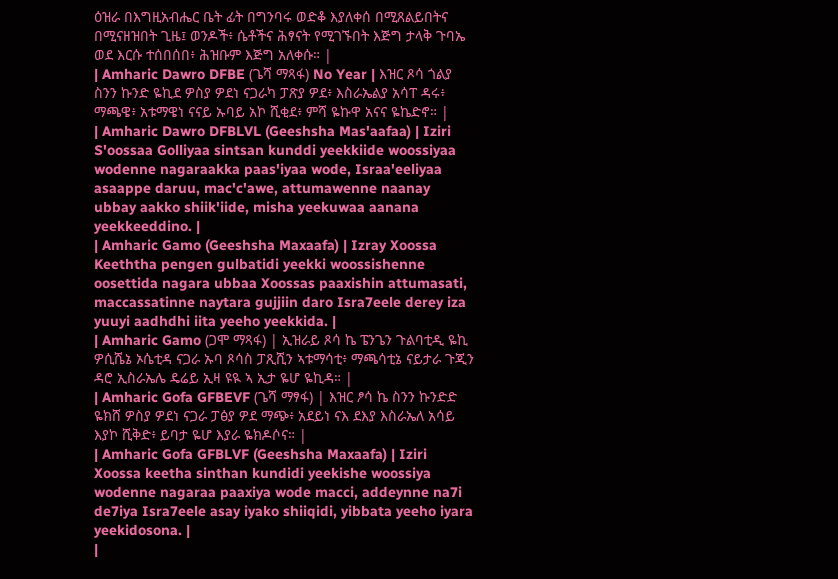ዕዝራ በእግዚአብሔር ቤት ፊት በግንባሩ ወድቆ እያለቀሰ በሚጸልይበትና በሚናዘዝበት ጊዜ፤ ወንዶች፥ ሴቶችና ሕፃናት የሚገኙበት እጅግ ታላቅ ጉባኤ ወደ እርሱ ተሰበሰበ፥ ሕዝቡም እጅግ አለቀሱ። |
| Amharic Dawro DFBE (ጌሻ ማጻፋ) No Year | እዝር ጾሳ ጎልያ ስንን ኩንድ ዬኪደ ዎስያ ዎደነ ናጋራካ ፓጽያ ዎደ፥ እስራኤልያ አሳፐ ዳሩ፥ ማጫዌ፥ አቱማዌነ ናናይ ኡባይ አኮ ሺቂደ፥ ምሻ ዬኩዋ አናና ዬኬድኖ። |
| Amharic Dawro DFBLVL (Geeshsha Mas'aafaa) | Iziri S'oossaa Golliyaa sintsan kunddi yeekkiide woossiyaa wodenne nagaraakka paas'iyaa wode, Israa'eeliyaa asaappe daruu, mac'c'awe, attumawenne naanay ubbay aakko shiik'iide, misha yeekuwaa aanana yeekkeeddino. |
| Amharic Gamo (Geeshsha Maxaafa) | Izray Xoossa Keeththa pengen gulbatidi yeekki woossishenne oosettida nagara ubbaa Xoossas paaxishin attumasati, maccassatinne naytara gujjiin daro Isra7eele derey iza yuuyi aadhdhi iita yeeho yeekkida. |
| Amharic Gamo (ጋሞ ማጻፋ) | ኢዝራይ ጾሳ ኬ ፔንጌን ጉልባቲዲ ዬኪ ዎሲሼኔ ኦሴቲዳ ናጋራ ኡባ ጾሳስ ፓጺሺን ኣቱማሳቲ፥ ማጫሳቲኔ ናይታራ ጉጂን ዳሮ ኢስራኤሌ ዴሬይ ኢዛ ዩዪ ኣ ኢታ ዬሆ ዬኪዳ። |
| Amharic Gofa GFBEVF (ጌሻ ማፃፋ) | እዝር ፆሳ ኬ ስንን ኩንድድ ዬክሸ ዎስያ ዎደነ ናጋራ ፓፅያ ዎደ ማጭ፥ አደይነ ናእ ደእያ እስራኤለ አሳይ እያኮ ሺቅድ፥ ይባታ ዬሆ እያራ ዬክዶሶና። |
| Amharic Gofa GFBLVF (Geeshsha Maxaafa) | Iziri Xoossa keetha sinthan kundidi yeekishe woossiya wodenne nagaraa paaxiya wode macci, addeynne na7i de7iya Isra7eele asay iyako shiiqidi, yibbata yeeho iyara yeekidosona. |
|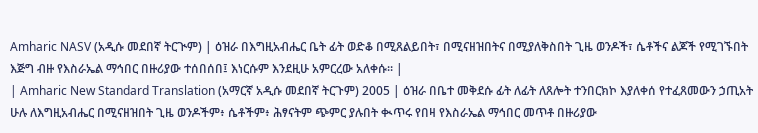Amharic NASV (አዲሱ መደበኛ ትርጒም) | ዕዝራ በእግዚአብሔር ቤት ፊት ወድቆ በሚጸልይበት፣ በሚናዘዝበትና በሚያለቅስበት ጊዜ ወንዶች፣ ሴቶችና ልጆች የሚገኙበት እጅግ ብዙ የእስራኤል ማኅበር በዙሪያው ተሰበሰበ፤ እነርሱም እንደዚሁ አምርረው አለቀሱ። |
| Amharic New Standard Translation (አማርኛ አዲሱ መደበኛ ትርጉም) 2005 | ዕዝራ በቤተ መቅደሱ ፊት ለፊት ለጸሎት ተንበርክኮ እያለቀሰ የተፈጸመውን ኃጢአት ሁሉ ለእግዚአብሔር በሚናዘዝበት ጊዜ ወንዶችም፥ ሴቶችም፥ ሕፃናትም ጭምር ያሉበት ቊጥሩ የበዛ የእስራኤል ማኅበር መጥቶ በዙሪያው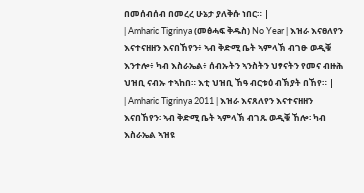በመሰብሰብ በመረረ ሁኔታ ያለቅሱ ነበር። |
| Amharic Tigrinya (መፅሓፍ ቅዱስ) No Year | እዝራ እናፀለየን እናተናዘዘን እናበኸየን፥ ኣብ ቅድሚ ቤት ኣምላኽ ብገፁ ወዲቑ እንተሎ፥ ካብ እስራኤል፥ ሰብኡትን ኣንስትን ህፃናትን የመና ብዙሕ ህዝቢ ናብኡ ተኣከበ። እቲ ህዝቢ ኸዓ ብርቱዕ ብኽያት በኸየ። |
| Amharic Tigrinya 2011 | እዝራ እናጸለየን እናተናዘዘን እናበኸየን፡ ኣብ ቅድሚ ቤት ኣምላኽ ብገጹ ወዲቑ ኸሎ፡ ካብ እስራኤል ኣዝዩ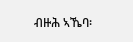ብዙሕ ኣኼባ፡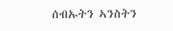ሰብኡትን ኣንስትን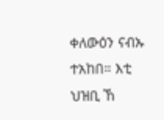ቀለውዕን ናብኡ ተአከበ። እቲ ህዝቢ ኸ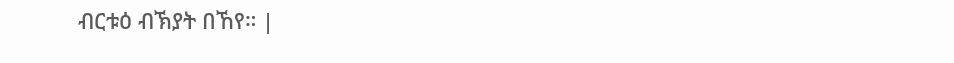ብርቱዕ ብኽያት በኸየ። |